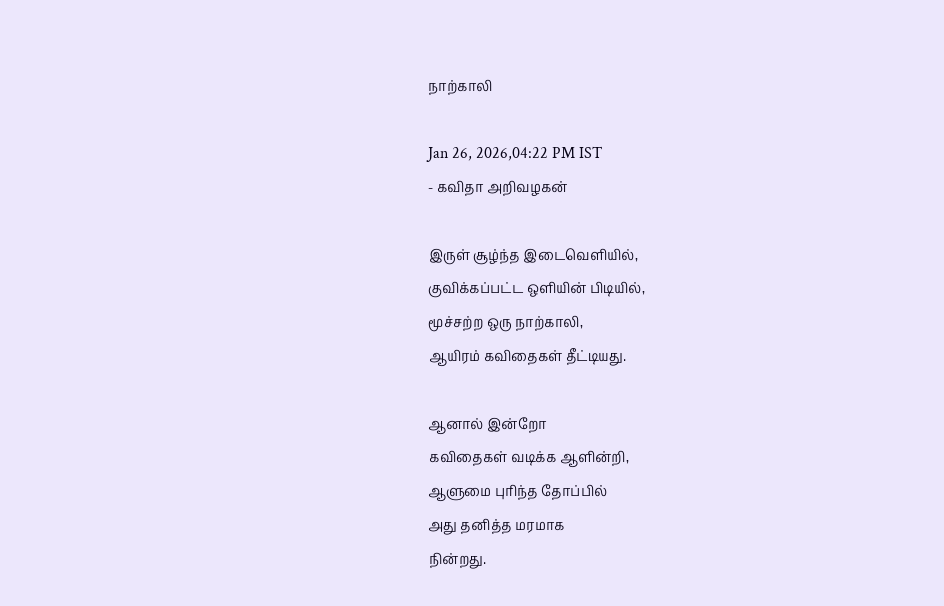நாற்காலி

Jan 26, 2026,04:22 PM IST
- கவிதா அறிவழகன்

இருள் சூழ்ந்த இடைவெளியில்,
குவிக்கப்பட்ட ஒளியின் பிடியில்,
மூச்சற்ற ஒரு நாற்காலி,
ஆயிரம் கவிதைகள் தீட்டியது.

ஆனால் இன்றோ
கவிதைகள் வடிக்க ஆளின்றி,
ஆளுமை புரிந்த தோப்பில்
அது தனித்த மரமாக
நின்றது.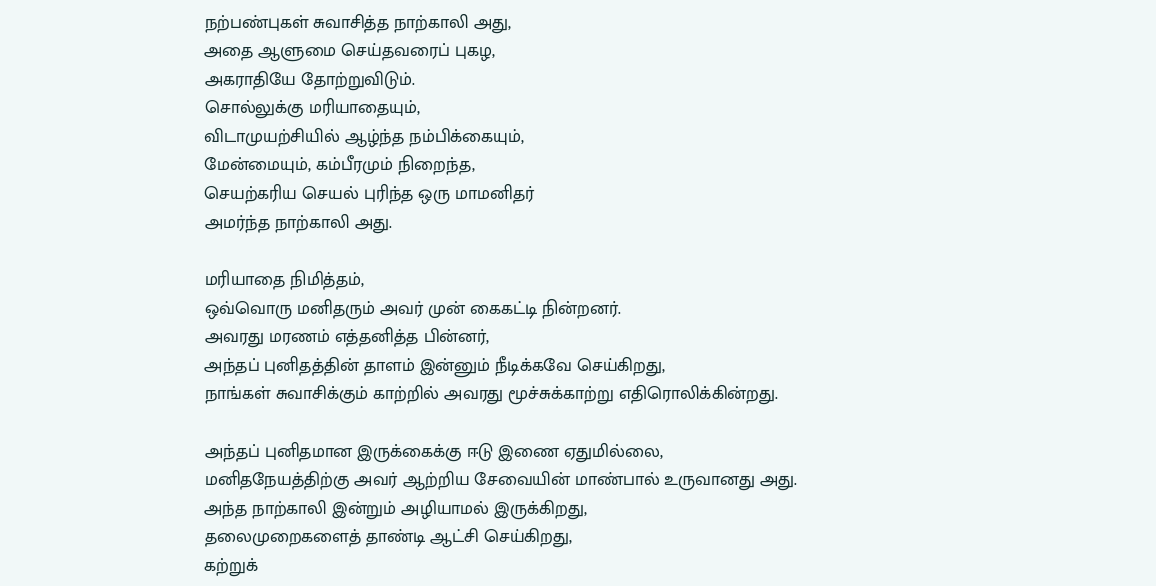நற்பண்புகள் சுவாசித்த நாற்காலி அது,
அதை ஆளுமை செய்தவரைப் புகழ,
அகராதியே தோற்றுவிடும்.
சொல்லுக்கு மரியாதையும்,
விடாமுயற்சியில் ஆழ்ந்த நம்பிக்கையும்,
மேன்மையும், கம்பீரமும் நிறைந்த,
செயற்கரிய செயல் புரிந்த ஒரு மாமனிதர்
அமர்ந்த நாற்காலி அது.

மரியாதை நிமித்தம்,
ஒவ்வொரு மனிதரும் அவர் முன் கைகட்டி நின்றனர்.
அவரது மரணம் எத்தனித்த பின்னர்,
அந்தப் புனிதத்தின் தாளம் இன்னும் நீடிக்கவே செய்கிறது,
நாங்கள் சுவாசிக்கும் காற்றில் அவரது மூச்சுக்காற்று எதிரொலிக்கின்றது.

அந்தப் புனிதமான இருக்கைக்கு ஈடு இணை ஏதுமில்லை,
மனிதநேயத்திற்கு அவர் ஆற்றிய சேவையின் மாண்பால் உருவானது அது.
அந்த நாற்காலி இன்றும் அழியாமல் இருக்கிறது,
தலைமுறைகளைத் தாண்டி ஆட்சி செய்கிறது,
கற்றுக்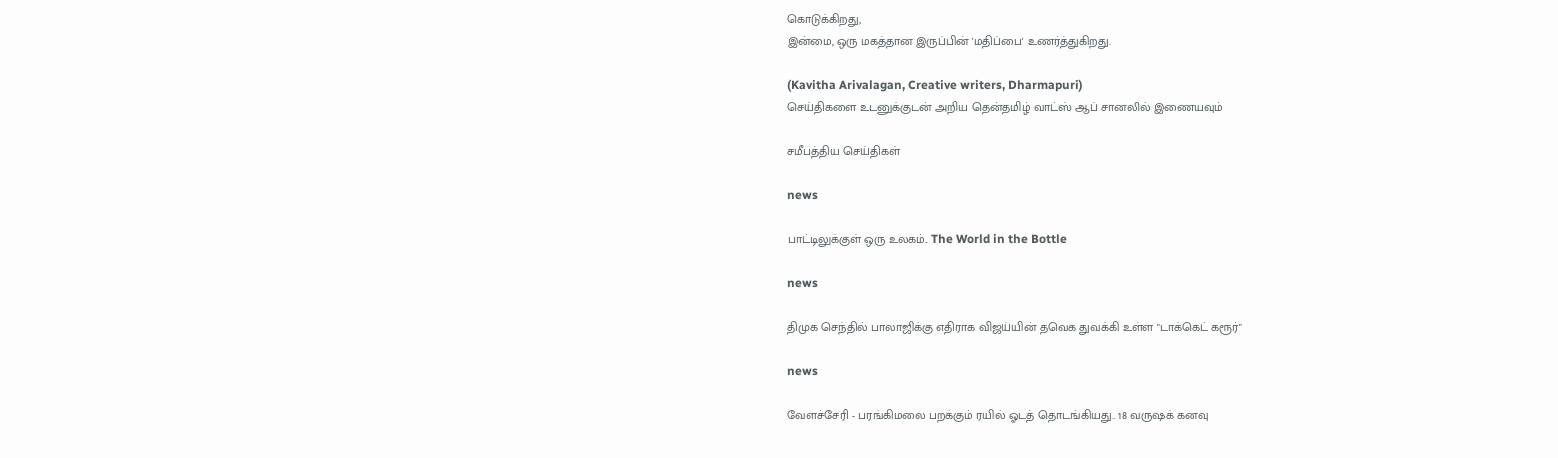கொடுக்கிறது,
இன்மை, ஒரு மகத்தான இருப்பின் 'மதிப்பை' உணர்த்துகிறது.

(Kavitha Arivalagan, Creative writers, Dharmapuri)
செய்திகளை உடனுக்குடன் அறிய தென்தமிழ் வாட்ஸ் ஆப் சானலில் இணையவும்

சமீபத்திய செய்திகள்

news

பாட்டிலுக்குள் ஒரு உலகம்.. The World in the Bottle

news

திமுக செந்தில் பாலாஜிக்கு எதிராக விஜய்யின் தவெக துவக்கி உள்ள "டாக்கெட் கரூர்"

news

வேளச்சேரி - பரங்கிமலை பறக்கும் ரயில் ஓடத் தொடங்கியது.. 18 வருஷக் கனவு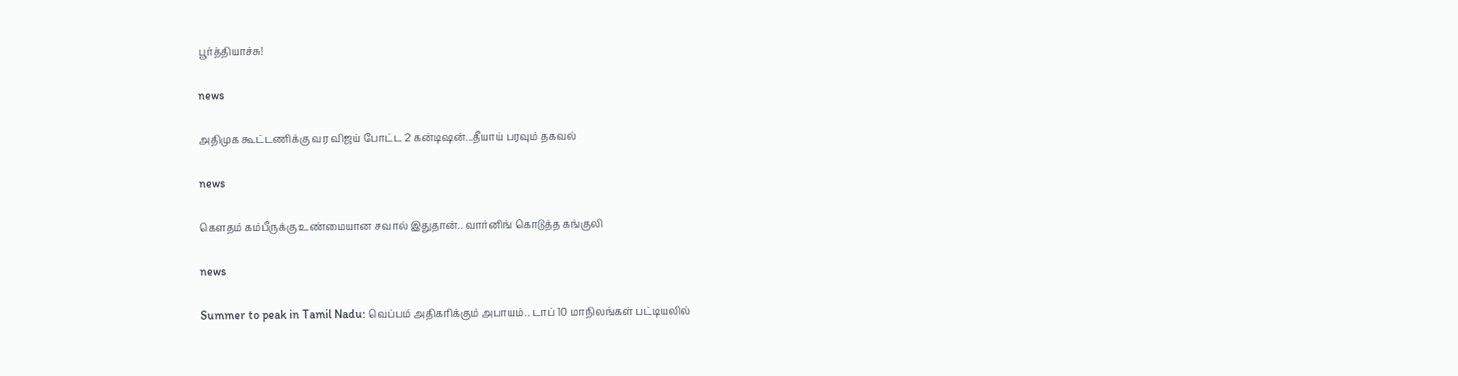பூர்த்தியாச்சு!

news

அதிமுக கூட்டணிக்கு வர விஜய் போட்ட 2 கன்டிஷன்...தீயாய் பரவும் தகவல்

news

கெளதம் கம்பீருக்கு உண்மையான சவால் இதுதான்.. வார்னிங் கொடுத்த கங்குலி

news

Summer to peak in Tamil Nadu: வெப்பம் அதிகரிக்கும் அபாயம்.. டாப் 10 மாநிலங்கள் பட்டியலில்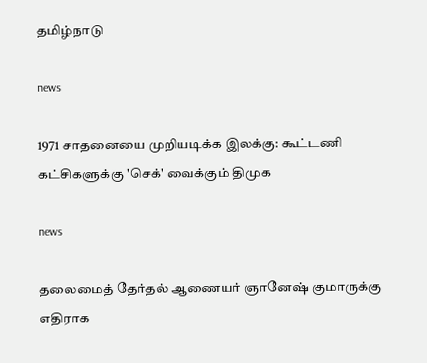தமிழ்நாடு

news

1971 சாதனையை முறியடிக்க இலக்கு: கூட்டணி கட்சிகளுக்கு 'செக்' வைக்கும் திமுக

news

தலைமைத் தேர்தல் ஆணையர் ஞானேஷ் குமாருக்கு எதிராக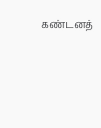கண்டனத்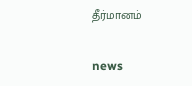தீர்மானம்

news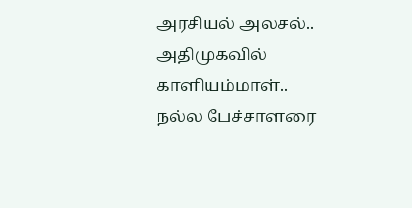அரசியல் அலசல்.. அதிமுகவில் காளியம்மாள்.. நல்ல பேச்சாளரை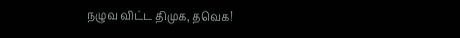நழுவ விட்ட திமுக, தவெக!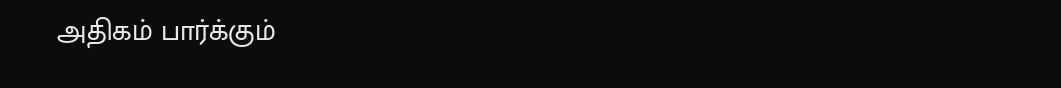அதிகம் பார்க்கும்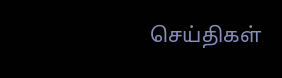செய்திகள்